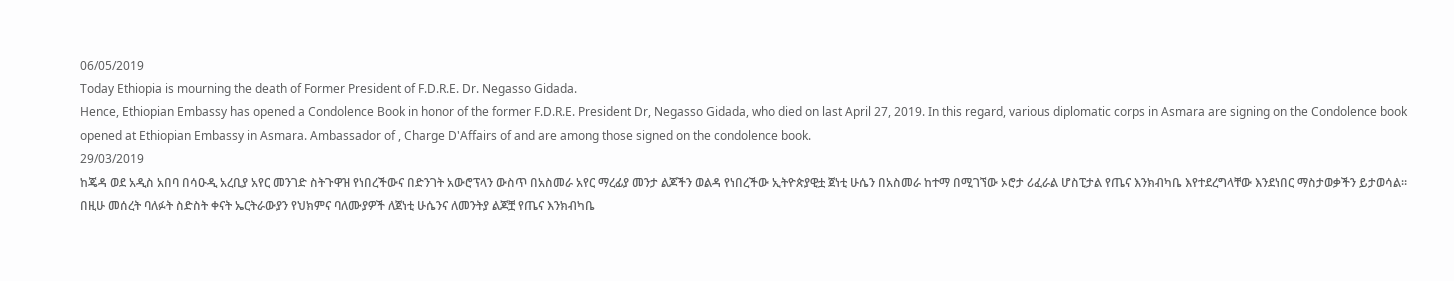06/05/2019
Today Ethiopia is mourning the death of Former President of F.D.R.E. Dr. Negasso Gidada.
Hence, Ethiopian Embassy has opened a Condolence Book in honor of the former F.D.R.E. President Dr, Negasso Gidada, who died on last April 27, 2019. In this regard, various diplomatic corps in Asmara are signing on the Condolence book opened at Ethiopian Embassy in Asmara. Ambassador of , Charge D'Affairs of and are among those signed on the condolence book.
29/03/2019
ከጄዳ ወደ አዲስ አበባ በሳዑዲ አረቢያ አየር መንገድ ስትጉዋዝ የነበረችውና በድንገት አውሮፕላን ውስጥ በአስመራ አየር ማረፊያ መንታ ልጆችን ወልዳ የነበረችው ኢትዮጵያዊቷ ጀነቲ ሁሴን በአስመራ ከተማ በሚገኘው ኦሮታ ሪፈራል ሆስፒታል የጤና እንክብካቤ እየተደረግላቸው እንደነበር ማስታወቃችን ይታወሳል።
በዚሁ መሰረት ባለፉት ስድስት ቀናት ኤርትራውያን የህክምና ባለሙያዎች ለጀነቲ ሁሴንና ለመንትያ ልጆቿ የጤና እንክብካቤ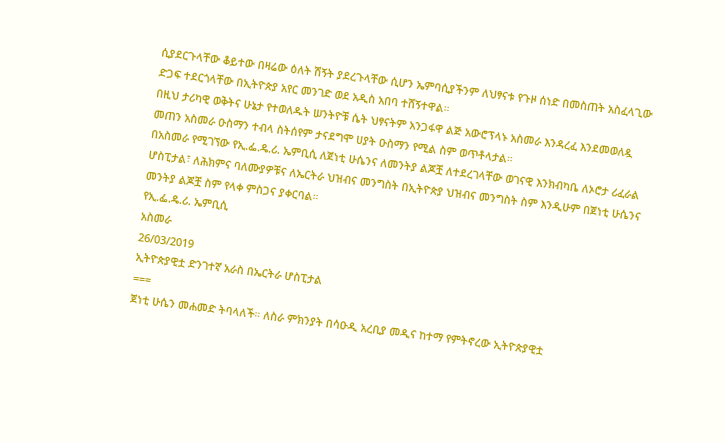ሲያደርጉላቸው ቆይተው በዛሬው ዕለት ሽኝት ያደረጉላቸው ሲሆን ኤምባሲያችንም ለህፃናቱ የጉዞ ሰነድ በመስጠት አስፈላጊው ድጋፍ ተደርጎላቸው በኢትዮጵያ አየር መንገድ ወደ አዲስ አበባ ተሸኝተዋል።
በዚህ ታሪካዊ ወቅትና ሁኔታ የተወለዱት ሠንትዮቹ ሴት ህፃናትም አንጋፋዋ ልጅ አውሮፕላኑ አስመራ እንዳረፈ እንደመወለዷ መጠን አስመራ ዑስማን ተብላ ስትሰየም ታናደግሞ ሀያት ዑስማን የሚል ስም ወጥቶላታል።
በአስመራ የሚገኘው የኢ.ፌ.ዴ.ሪ. ኤምቢሲ ለጀነቲ ሁሴንና ለመንትያ ልጆቿ ለተደረገላቸው ወገናዊ እንክብካቤ ለኦሮታ ሪፈራል ሆስፒታል፣ ለሕክምና ባለሙያዎቹና ለኤርትራ ህዝብና መንግስት በኢትዮጵያ ህዝብና መንግስት ስም እንዲሁም በጀነቲ ሁሴንና መንትያ ልጆቿ ስም የላቀ ምስጋና ያቀርባል።
የኢ.ፌ.ዴ.ሪ. ኤምቢሲ
አስመራ
26/03/2019
ኢትዮጵያዊቷ ድንገተኛ አራስ በኤርትራ ሆስፒታል
===
ጀነቲ ሁሴን መሐመድ ትባላለች። ለስራ ምክንያት በሳዑዲ አረቢያ መዲና ከተማ የምትኖረው ኢትዮጵያዊቷ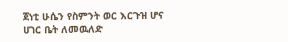ጀነቲ ሁሴን የስምንት ወር እርጉዝ ሆና ሀገር ቤት ለመዉለድ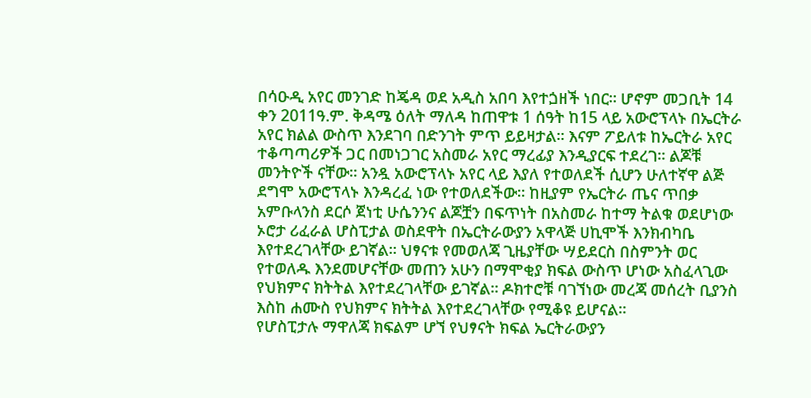በሳዑዲ አየር መንገድ ከጄዳ ወደ አዲስ አበባ እየተጏዘች ነበር። ሆኖም መጋቢት 14 ቀን 2011ዓ.ም. ቅዳሜ ዕለት ማለዳ ከጠዋቱ 1 ሰዓት ከ15 ላይ አውሮፕላኑ በኤርትራ አየር ክልል ውስጥ እንደገባ በድንገት ምጥ ይይዛታል። እናም ፖይለቱ ከኤርትራ አየር ተቆጣጣሪዎች ጋር በመነጋገር አስመራ አየር ማረፊያ እንዲያርፍ ተደረገ። ልጆቹ መንትዮች ናቸው። አንዷ አውሮፕላኑ አየር ላይ እያለ የተወለደች ሲሆን ሁለተኛዋ ልጅ ደግሞ አውሮፕላኑ እንዳረፈ ነው የተወለደችው። ከዚያም የኤርትራ ጤና ጥበቃ አምቡላንስ ደርሶ ጀነቲ ሁሴንንና ልጆቿን በፍጥነት በአስመራ ከተማ ትልቁ ወደሆነው ኦሮታ ሪፈራል ሆስፒታል ወስደዋት በኤርትራውያን አዋላጅ ሀኪሞች እንክብካቤ እየተደረገላቸው ይገኛል። ህፃናቱ የመወለጃ ጊዜያቸው ሣይደርስ በስምንት ወር የተወለዱ እንደመሆናቸው መጠን አሁን በማሞቂያ ክፍል ውስጥ ሆነው አስፈላጊው የህክምና ክትትል እየተደረገላቸው ይገኛል። ዶክተሮቹ ባገኘነው መረጃ መሰረት ቢያንስ እስከ ሐሙስ የህክምና ክትትል እየተደረገላቸው የሚቆዩ ይሆናል።
የሆስፒታሉ ማዋለጃ ክፍልም ሆኘ የህፃናት ክፍል ኤርትራውያን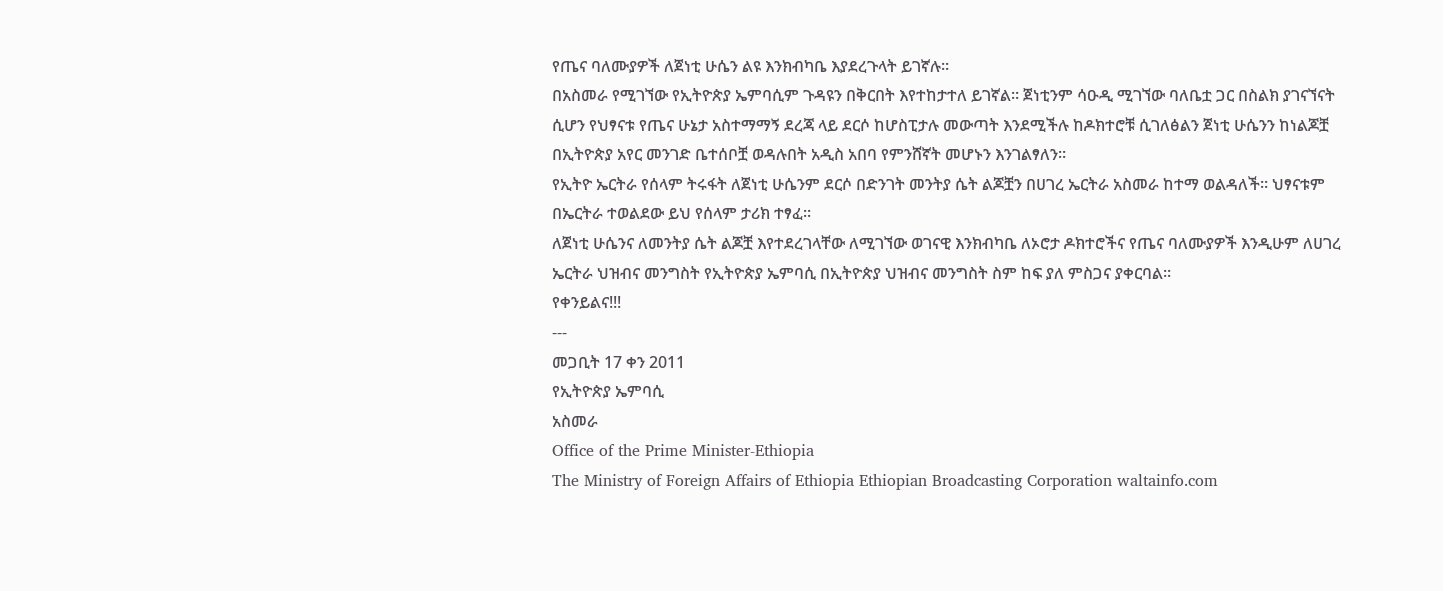የጤና ባለሙያዎች ለጀነቲ ሁሴን ልዩ እንክብካቤ እያደረጉላት ይገኛሉ።
በአስመራ የሚገኘው የኢትዮጵያ ኤምባሲም ጉዳዩን በቅርበት እየተከታተለ ይገኛል። ጀነቲንም ሳዑዲ ሚገኘው ባለቤቷ ጋር በስልክ ያገናኘናት ሲሆን የህፃናቱ የጤና ሁኔታ አስተማማኝ ደረጃ ላይ ደርሶ ከሆስፒታሉ መውጣት እንደሚችሉ ከዶክተሮቹ ሲገለፅልን ጀነቲ ሁሴንን ከነልጆቿ በኢትዮጵያ አየር መንገድ ቤተሰቦቿ ወዳሉበት አዲስ አበባ የምንሸኛት መሆኑን እንገልፃለን።
የኢትዮ ኤርትራ የሰላም ትሩፋት ለጀነቲ ሁሴንም ደርሶ በድንገት መንትያ ሴት ልጆቿን በሀገረ ኤርትራ አስመራ ከተማ ወልዳለች። ህፃናቱም በኤርትራ ተወልደው ይህ የሰላም ታሪክ ተፃፈ።
ለጀነቲ ሁሴንና ለመንትያ ሴት ልጆቿ እየተደረገላቸው ለሚገኘው ወገናዊ እንክብካቤ ለኦሮታ ዶክተሮችና የጤና ባለሙያዎች እንዲሁም ለሀገረ ኤርትራ ህዝብና መንግስት የኢትዮጵያ ኤምባሲ በኢትዮጵያ ህዝብና መንግስት ስም ከፍ ያለ ምስጋና ያቀርባል።
የቀንይልና!!!
---
መጋቢት 17 ቀን 2011
የኢትዮጵያ ኤምባሲ
አስመራ
Office of the Prime Minister-Ethiopia
The Ministry of Foreign Affairs of Ethiopia Ethiopian Broadcasting Corporation waltainfo.com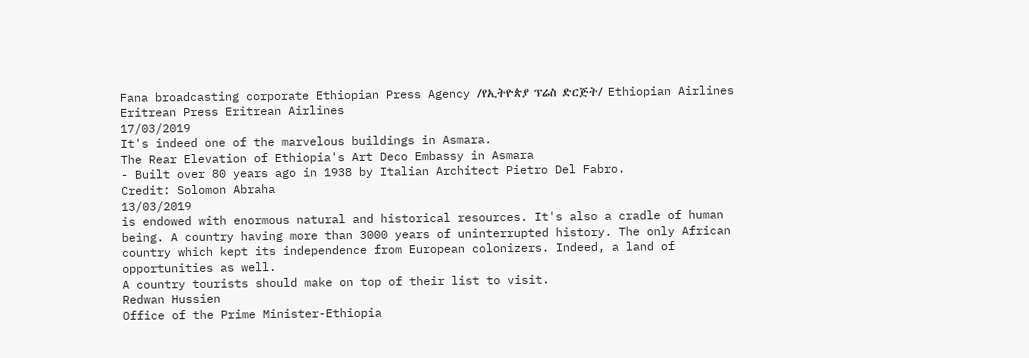Fana broadcasting corporate Ethiopian Press Agency /የኢትዮጵያ ፕሬስ ድርጅት/ Ethiopian Airlines Eritrean Press Eritrean Airlines
17/03/2019
It's indeed one of the marvelous buildings in Asmara.
The Rear Elevation of Ethiopia's Art Deco Embassy in Asmara
- Built over 80 years ago in 1938 by Italian Architect Pietro Del Fabro.
Credit: Solomon Abraha
13/03/2019
is endowed with enormous natural and historical resources. It's also a cradle of human being. A country having more than 3000 years of uninterrupted history. The only African country which kept its independence from European colonizers. Indeed, a land of opportunities as well.
A country tourists should make on top of their list to visit.
Redwan Hussien
Office of the Prime Minister-Ethiopia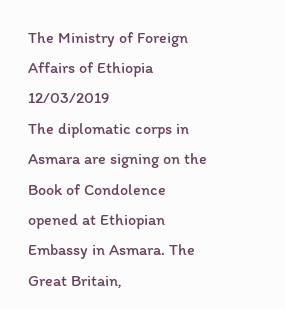The Ministry of Foreign Affairs of Ethiopia
12/03/2019
The diplomatic corps in Asmara are signing on the Book of Condolence opened at Ethiopian Embassy in Asmara. The Great Britain,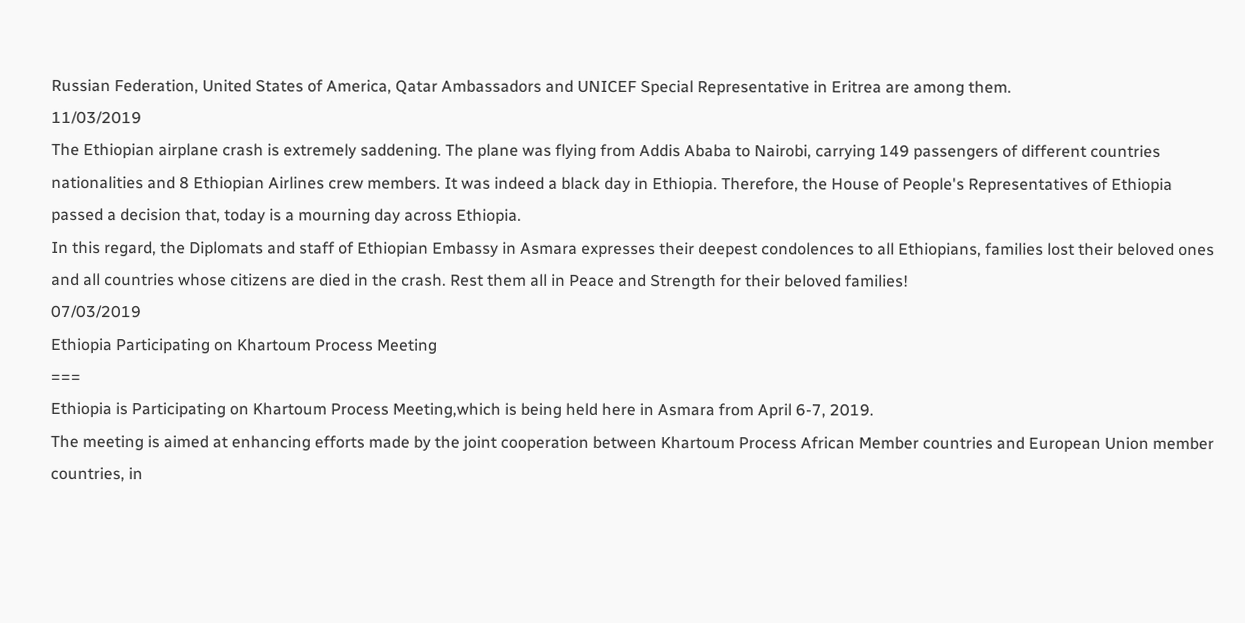Russian Federation, United States of America, Qatar Ambassadors and UNICEF Special Representative in Eritrea are among them.
11/03/2019
The Ethiopian airplane crash is extremely saddening. The plane was flying from Addis Ababa to Nairobi, carrying 149 passengers of different countries nationalities and 8 Ethiopian Airlines crew members. It was indeed a black day in Ethiopia. Therefore, the House of People's Representatives of Ethiopia passed a decision that, today is a mourning day across Ethiopia.
In this regard, the Diplomats and staff of Ethiopian Embassy in Asmara expresses their deepest condolences to all Ethiopians, families lost their beloved ones and all countries whose citizens are died in the crash. Rest them all in Peace and Strength for their beloved families!
07/03/2019
Ethiopia Participating on Khartoum Process Meeting
===
Ethiopia is Participating on Khartoum Process Meeting,which is being held here in Asmara from April 6-7, 2019.
The meeting is aimed at enhancing efforts made by the joint cooperation between Khartoum Process African Member countries and European Union member countries, in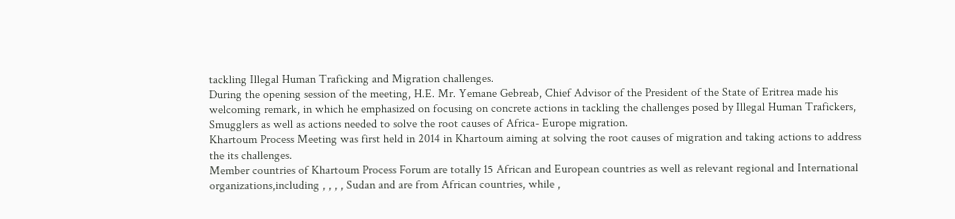tackling Illegal Human Traficking and Migration challenges.
During the opening session of the meeting, H.E. Mr. Yemane Gebreab, Chief Advisor of the President of the State of Eritrea made his welcoming remark, in which he emphasized on focusing on concrete actions in tackling the challenges posed by Illegal Human Trafickers, Smugglers as well as actions needed to solve the root causes of Africa- Europe migration.
Khartoum Process Meeting was first held in 2014 in Khartoum aiming at solving the root causes of migration and taking actions to address the its challenges.
Member countries of Khartoum Process Forum are totally 15 African and European countries as well as relevant regional and International organizations,including , , , , Sudan and are from African countries, while ,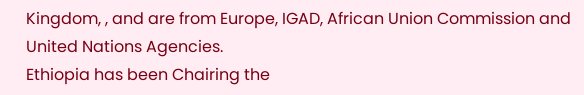Kingdom, , and are from Europe, IGAD, African Union Commission and United Nations Agencies.
Ethiopia has been Chairing the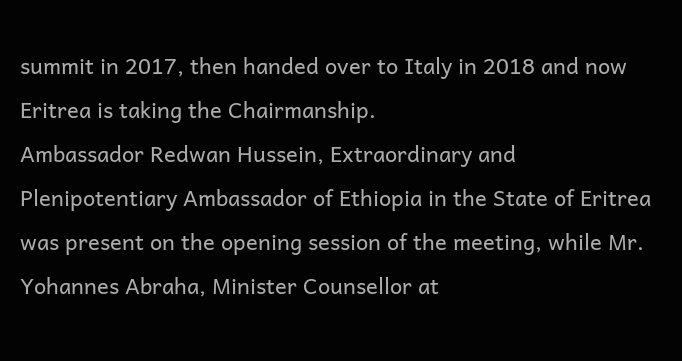summit in 2017, then handed over to Italy in 2018 and now Eritrea is taking the Chairmanship.
Ambassador Redwan Hussein, Extraordinary and Plenipotentiary Ambassador of Ethiopia in the State of Eritrea was present on the opening session of the meeting, while Mr. Yohannes Abraha, Minister Counsellor at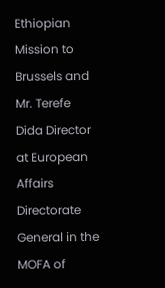Ethiopian Mission to Brussels and Mr. Terefe Dida Director at European Affairs Directorate General in the MOFA of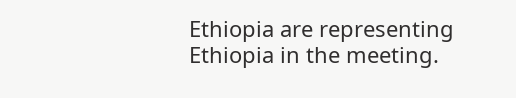Ethiopia are representing Ethiopia in the meeting.